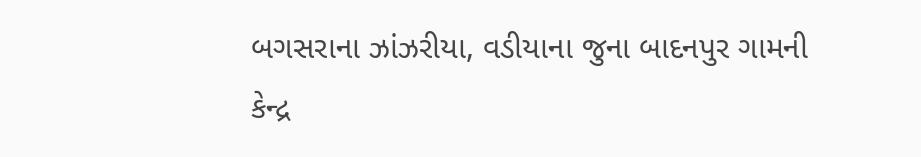બગસરાના ઝાંઝરીયા, વડીયાના જુના બાદનપુર ગામની
કેન્દ્ર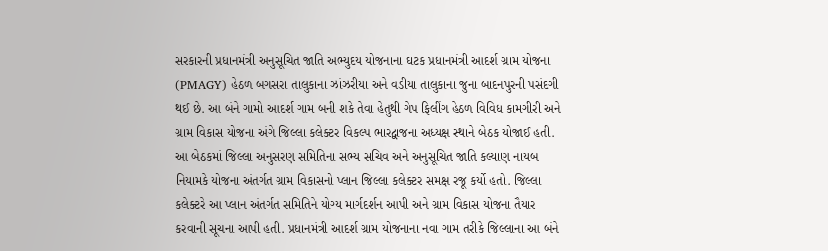સરકારની પ્રધાનમંત્રી અનુસૂચિત જાતિ અભ્યુદય યોજનાના ઘટક પ્રધાનમંત્રી આદર્શ ગ્રામ યોજના (PMAGY) હેઠળ બગસરા તાલુકાના ઝાંઝરીયા અને વડીયા તાલુકાના જુના બાદનપુરની પસંદગી થઈ છે. આ બંને ગામો આદર્શ ગામ બની શકે તેવા હેતુથી ગેપ ફિલીંગ હેઠળ વિવિધ કામગીરી અને ગ્રામ વિકાસ યોજના અંગે જિલ્લા કલેક્ટર વિકલ્પ ભારદ્વાજના અધ્યક્ષ સ્થાને બેઠક યોજાઈ હતી. આ બેઠકમાં જિલ્લા અનુસરણ સમિતિના સભ્ય સચિવ અને અનુસૂચિત જાતિ કલ્યાણ નાયબ નિયામકે યોજના અંતર્ગત ગ્રામ વિકાસનો પ્લાન જિલ્લા કલેક્ટર સમક્ષ રજૂ કર્યો હતો. જિલ્લા કલેક્ટરે આ પ્લાન અંતર્ગત સમિતિને યોગ્ય માર્ગદર્શન આપી અને ગ્રામ વિકાસ યોજના તૈયાર કરવાની સૂચના આપી હતી. પ્રધાનમંત્રી આદર્શ ગ્રામ યોજનાના નવા ગામ તરીકે જિલ્લાના આ બંને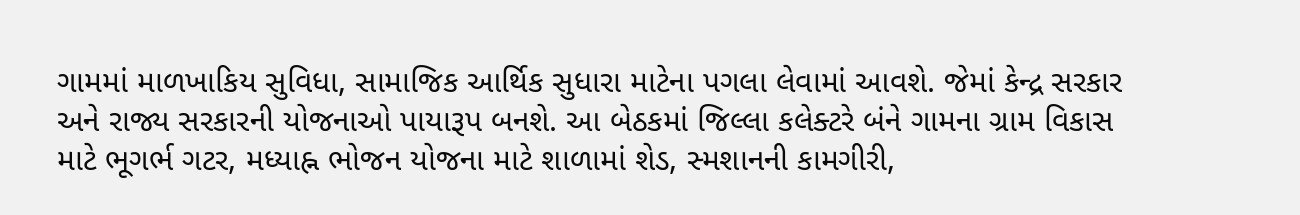ગામમાં માળખાકિય સુવિધા, સામાજિક આર્થિક સુધારા માટેના પગલા લેવામાં આવશે. જેમાં કેન્દ્ર સરકાર અને રાજ્ય સરકારની યોજનાઓ પાયારૂપ બનશે. આ બેઠકમાં જિલ્લા કલેક્ટરે બંને ગામના ગ્રામ વિકાસ માટે ભૂગર્ભ ગટર, મધ્યાહ્ન ભોજન યોજના માટે શાળામાં શેડ, સ્મશાનની કામગીરી,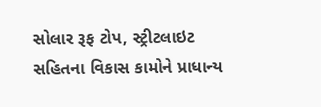સોલાર રૂફ ટોપ, સ્ટ્રીટલાઇટ સહિતના વિકાસ કામોને પ્રાધાન્ય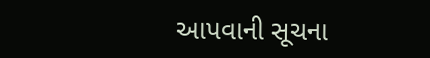આપવાની સૂચના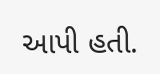આપી હતી.